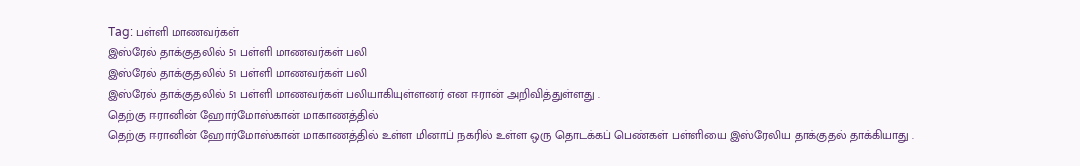Tag: பள்ளி மாணவர்கள்
இஸ்ரேல் தாக்குதலில் 51 பள்ளி மாணவர்கள் பலி
இஸ்ரேல் தாக்குதலில் 51 பள்ளி மாணவர்கள் பலி
இஸ்ரேல் தாக்குதலில் 51 பள்ளி மாணவர்கள் பலியாகியுள்ளனர் என ஈரான் அறிவித்துள்ளது .
தெற்கு ஈரானின் ஹோர்மோஸ்கான் மாகாணத்தில்
தெற்கு ஈரானின் ஹோர்மோஸ்கான் மாகாணத்தில் உள்ள மினாப் நகரில் உள்ள ஒரு தொடக்கப் பெண்கள் பள்ளியை இஸ்ரேலிய தாக்குதல் தாக்கியாது .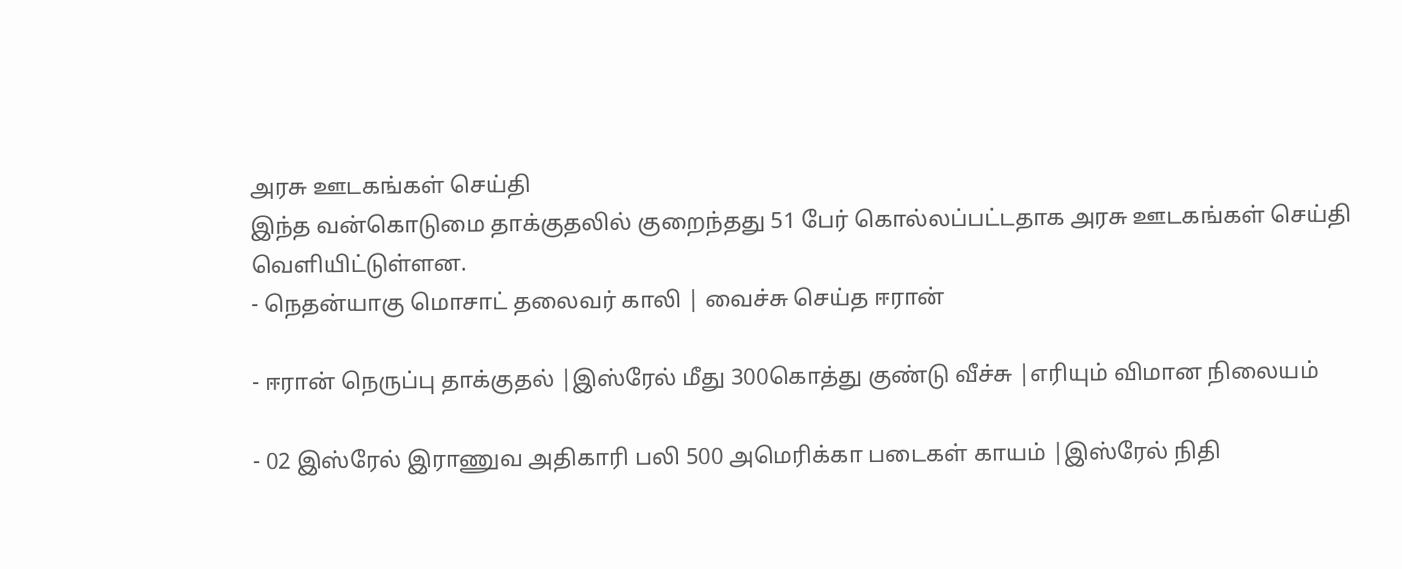அரசு ஊடகங்கள் செய்தி
இந்த வன்கொடுமை தாக்குதலில் குறைந்தது 51 பேர் கொல்லப்பட்டதாக அரசு ஊடகங்கள் செய்தி வெளியிட்டுள்ளன.
- நெதன்யாகு மொசாட் தலைவர் காலி | வைச்சு செய்த ஈரான்

- ஈரான் நெருப்பு தாக்குதல் |இஸ்ரேல் மீது 300கொத்து குண்டு வீச்சு |எரியும் விமான நிலையம்

- 02 இஸ்ரேல் இராணுவ அதிகாரி பலி 500 அமெரிக்கா படைகள் காயம் |இஸ்ரேல் நிதி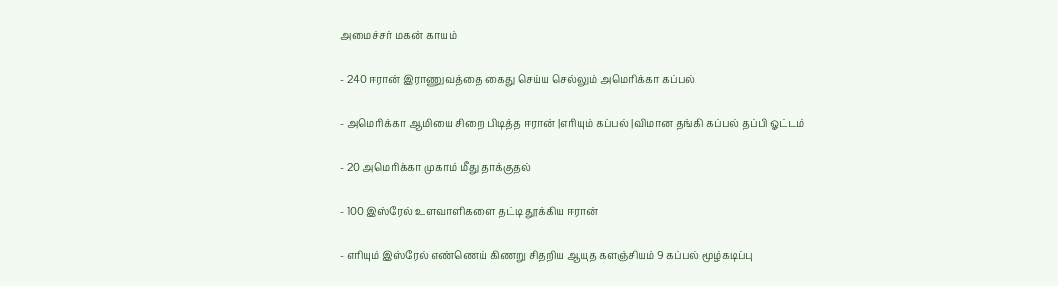அமைச்சர் மகன் காயம்

- 240 ஈரான் இராணுவத்தை கைது செய்ய செல்லும் அமெரிக்கா கப்பல்

- அமெரிக்கா ஆமியை சிறை பிடித்த ஈரான் |எரியும் கப்பல் |விமான தங்கி கப்பல் தப்பி ஓட்டம்

- 20 அமெரிக்கா முகாம் மீது தாக்குதல்

- 100 இஸ்ரேல் உளவாளிகளை தட்டி தூக்கிய ஈரான்

- எரியும் இஸ்ரேல் எண்ணெய் கிணறு சிதறிய ஆயுத களஞ்சியம் 9 கப்பல் மூழ்கடிப்பு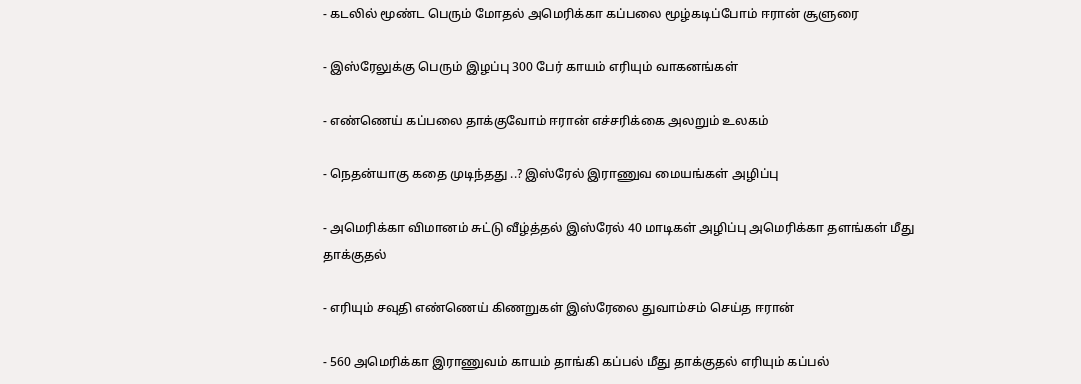- கடலில் மூண்ட பெரும் மோதல் அமெரிக்கா கப்பலை மூழ்கடிப்போம் ஈரான் சூளுரை

- இஸ்ரேலுக்கு பெரும் இழப்பு 300 பேர் காயம் எரியும் வாகனங்கள்

- எண்ணெய் கப்பலை தாக்குவோம் ஈரான் எச்சரிக்கை அலறும் உலகம்

- நெதன்யாகு கதை முடிந்தது ..? இஸ்ரேல் இராணுவ மையங்கள் அழிப்பு

- அமெரிக்கா விமானம் சுட்டு வீழ்த்தல் இஸ்ரேல் 40 மாடிகள் அழிப்பு அமெரிக்கா தளங்கள் மீது தாக்குதல்

- எரியும் சவுதி எண்ணெய் கிணறுகள் இஸ்ரேலை துவாம்சம் செய்த ஈரான்

- 560 அமெரிக்கா இராணுவம் காயம் தாங்கி கப்பல் மீது தாக்குதல் எரியும் கப்பல்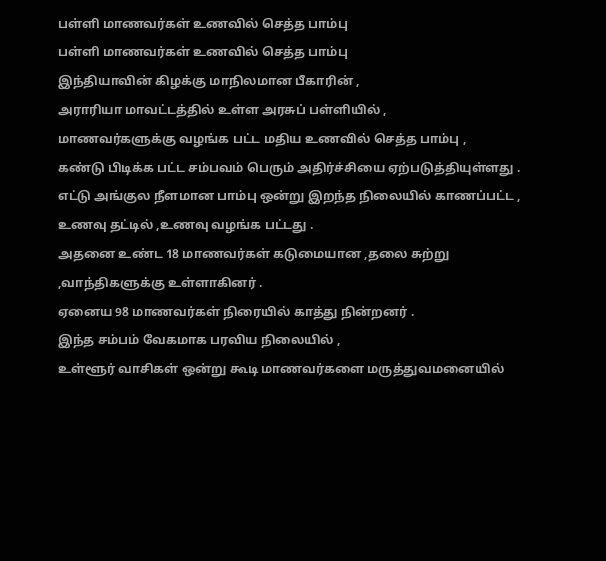பள்ளி மாணவர்கள் உணவில் செத்த பாம்பு
பள்ளி மாணவர்கள் உணவில் செத்த பாம்பு
இந்தியாவின் கிழக்கு மாநிலமான பீகாரின் ,
அராரியா மாவட்டத்தில் உள்ள அரசுப் பள்ளியில் ,
மாணவர்களுக்கு வழங்க பட்ட மதிய உணவில் செத்த பாம்பு ,
கண்டு பிடிக்க பட்ட சம்பவம் பெரும் அதிர்ச்சியை ஏற்படுத்தியுள்ளது .
எட்டு அங்குல நீளமான பாம்பு ஒன்று இறந்த நிலையில் காணப்பட்ட ,
உணவு தட்டில் ,உணவு வழங்க பட்டது .
அதனை உண்ட 18 மாணவர்கள் கடுமையான ,தலை சுற்று ,வாந்திகளுக்கு உள்ளாகினர் .
ஏனைய 98 மாணவர்கள் நிரையில் காத்து நின்றனர் .
இந்த சம்பம் வேகமாக பரவிய நிலையில் ,
உள்ளூர் வாசிகள் ஒன்று கூடி மாணவர்களை மருத்துவமனையில்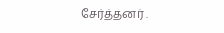சேர்த்தனர் .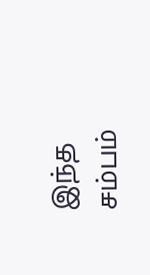இந்த சம்பம்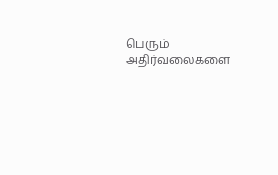பெரும் அதிர்வலைகளை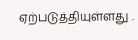ஏற்படுத்தியுள்ளது .